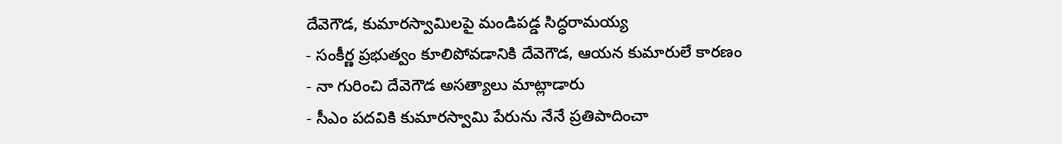దేవెగౌడ, కుమారస్వామిలపై మండిపడ్డ సిద్ధరామయ్య
- సంకీర్ణ ప్రభుత్వం కూలిపోవడానికి దేవెగౌడ, ఆయన కుమారులే కారణం
- నా గురించి దేవెగౌడ అసత్యాలు మాట్లాడారు
- సీఎం పదవికి కుమారస్వామి పేరును నేనే ప్రతిపాదించా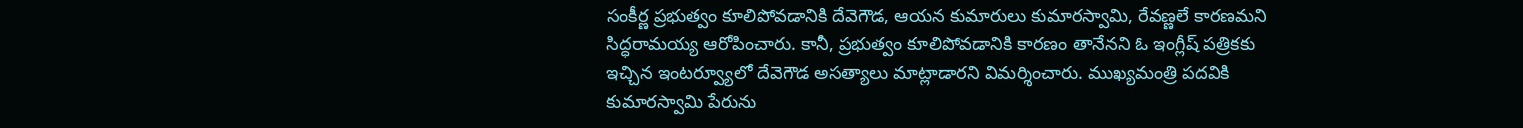సంకీర్ణ ప్రభుత్వం కూలిపోవడానికి దేవెగౌడ, ఆయన కుమారులు కుమారస్వామి, రేవణ్ణలే కారణమని సిద్ధరామయ్య ఆరోపించారు. కానీ, ప్రభుత్వం కూలిపోవడానికి కారణం తానేనని ఓ ఇంగ్లీష్ పత్రికకు ఇచ్చిన ఇంటర్వ్యూలో దేవెగౌడ అసత్యాలు మాట్లాడారని విమర్శించారు. ముఖ్యమంత్రి పదవికి కుమారస్వామి పేరును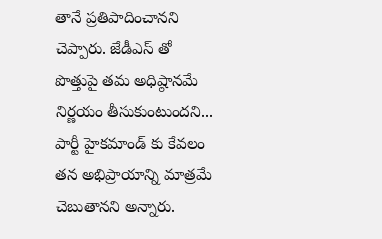తానే ప్రతిపాదించానని చెప్పారు. జేడీఎస్ తో పొత్తుపై తమ అధిష్ఠానమే నిర్ణయం తీసుకుంటుందని... పార్టీ హైకమాండ్ కు కేవలం తన అభిప్రాయాన్ని మాత్రమే చెబుతానని అన్నారు.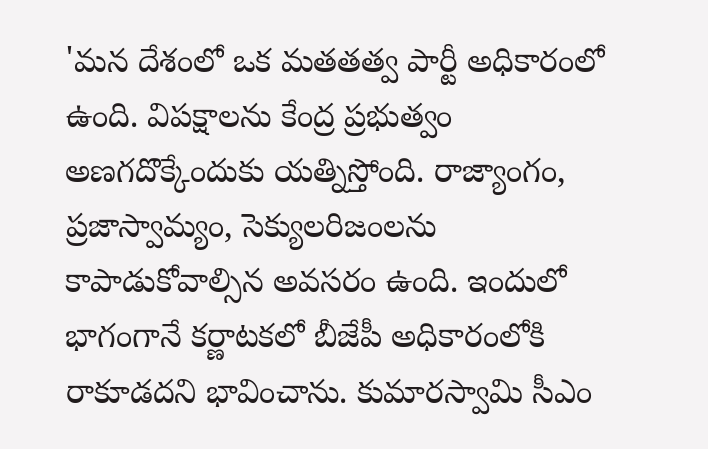'మన దేశంలో ఒక మతతత్వ పార్టీ అధికారంలో ఉంది. విపక్షాలను కేంద్ర ప్రభుత్వం అణగదొక్కేందుకు యత్నిస్తోంది. రాజ్యాంగం, ప్రజాస్వామ్యం, సెక్యులరిజంలను కాపాడుకోవాల్సిన అవసరం ఉంది. ఇందులో భాగంగానే కర్ణాటకలో బీజేపీ అధికారంలోకి రాకూడదని భావించాను. కుమారస్వామి సీఎం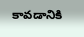కావడానికి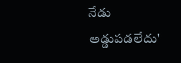నేడు అడ్డుపడలేదు'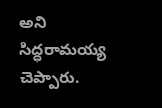అని సిద్ధరామయ్య చెప్పారు.